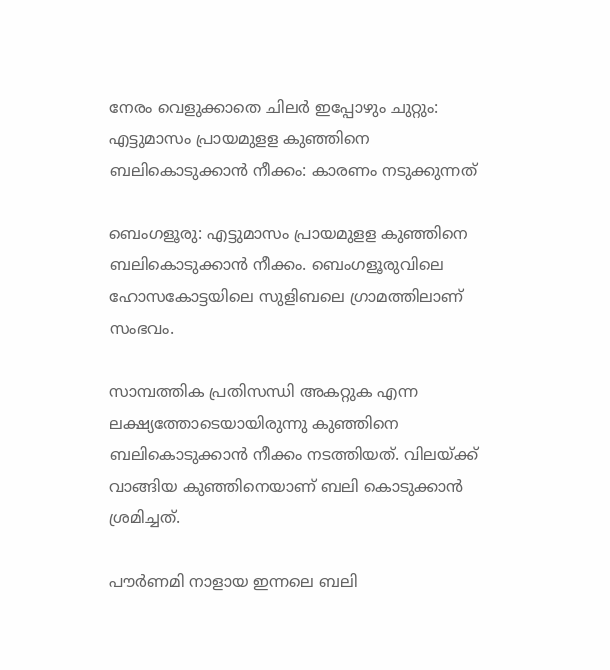നേരം വെളുക്കാതെ ചിലർ ഇപ്പോഴും ചുറ്റും: എട്ടുമാസം പ്രായമുളള കുഞ്ഞിനെ ബലികൊടുക്കാന്‍ നീക്കം: കാരണം നടുക്കുന്നത്

ബെംഗളൂരു: എട്ടുമാസം പ്രായമുളള കുഞ്ഞിനെ ബലികൊടുക്കാന്‍ നീക്കം. ബെംഗളൂരുവിലെ ഹോസകോട്ടയിലെ സുളിബലെ ഗ്രാമത്തിലാണ് സംഭവം.

സാമ്പത്തിക പ്രതിസന്ധി അകറ്റുക എന്ന ലക്ഷ്യത്തോടെയായിരുന്നു കുഞ്ഞിനെ ബലികൊടുക്കാന്‍ നീക്കം നടത്തിയത്. വിലയ്ക്ക് വാങ്ങിയ കുഞ്ഞിനെയാണ് ബലി കൊടുക്കാന്‍ ശ്രമിച്ചത്.

പൗര്‍ണമി നാളായ ഇന്നലെ ബലി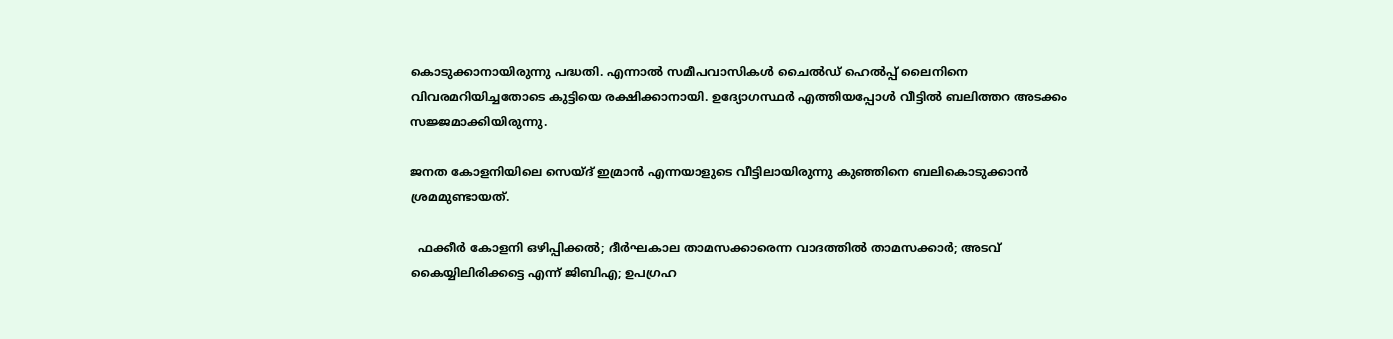കൊടുക്കാനായിരുന്നു പദ്ധതി. എന്നാല്‍ സമീപവാസികള്‍ ചൈല്‍ഡ് ഹെല്‍പ്പ് ലൈനിനെ വിവരമറിയിച്ചതോടെ കുട്ടിയെ രക്ഷിക്കാനായി. ഉദ്യോഗസ്ഥര്‍ എത്തിയപ്പോള്‍ വീട്ടില്‍ ബലിത്തറ അടക്കം സജ്ജമാക്കിയിരുന്നു.

ജനത കോളനിയിലെ സെയ്ദ് ഇമ്രാന്‍ എന്നയാളുടെ വീട്ടിലായിരുന്നു കുഞ്ഞിനെ ബലികൊടുക്കാന്‍ ശ്രമമുണ്ടായത്.

  ഫക്കീര്‍ കോളനി ഒഴിപ്പിക്കല്‍; ദീര്‍ഘകാല താമസക്കാരെന്ന വാദത്തിൽ താമസക്കാർ; അടവ് കൈയ്യിലിരിക്കട്ടെ എന്ന് ജിബിഎ; ഉപഗ്രഹ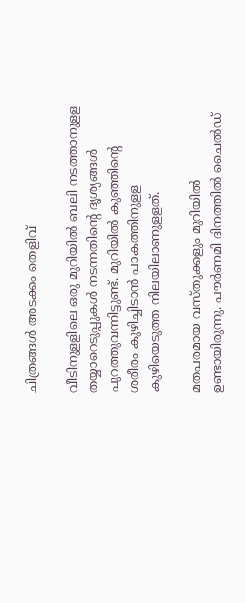ചിത്രങ്ങള്‍ അടക്കം തെളിവ്

വീടിനുളളിലെ ഒരു മുറിയില്‍ ബലി നടത്താനുളള തയ്യാറെടുപ്പുകള്‍ നടന്നതിന്റെ ദൃശ്യങ്ങള്‍ പുറത്തുവന്നിട്ടുണ്ട്. മുറിയില്‍ കുഞ്ഞിന്റെ ശരീരം കുഴിച്ചിടാന്‍ പാകത്തിനുളള കുഴിയെടുത്ത നിലയിലാണുളളത്.

മതപരമായ വസ്തുക്കളും മുറിയിൽ ഉണ്ടായിരുന്നു. പൗര്‍ണമി ദിനത്തില്‍ ചൈല്‍ഡ്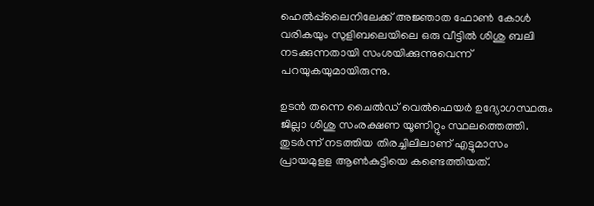ഹെല്‍പ്പ്‌ലൈനിലേക്ക് അജ്ഞാത ഫോണ്‍ കോള്‍ വരികയും സുളിബലെയിലെ ഒരു വീട്ടിൽ ശിശു ബലി നടക്കുന്നതായി സംശയിക്കുന്നുവെന്ന് പറയുകയുമായിരുന്നു.

ഉടന്‍ തന്നെ ചൈല്‍ഡ് വെല്‍ഫെയര്‍ ഉദ്യോഗസ്ഥരും ജില്ലാ ശിശു സംരക്ഷണ യൂണിറ്റും സ്ഥലത്തെത്തി. തുടര്‍ന്ന് നടത്തിയ തിരച്ചിലിലാണ് എട്ടുമാസം പ്രായമുളള ആണ്‍കുട്ടിയെ കണ്ടെത്തിയത്.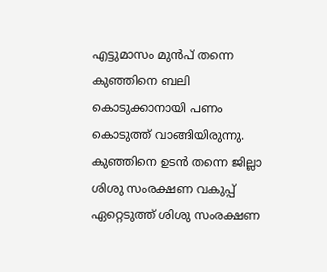എട്ടുമാസം മുന്‍പ് തന്നെ കുഞ്ഞിനെ ബലി കൊടുക്കാനായി പണം കൊടുത്ത് വാങ്ങിയിരുന്നു. കുഞ്ഞിനെ ഉടന്‍ തന്നെ ജില്ലാ ശിശു സംരക്ഷണ വകുപ്പ് ഏറ്റെടുത്ത് ശിശു സംരക്ഷണ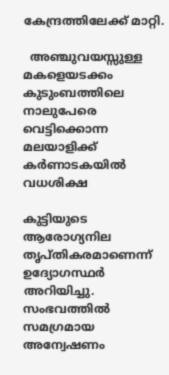കേന്ദ്രത്തിലേക്ക് മാറ്റി.

  അഞ്ചുവയസ്സുള്ള മകളെയടക്കം കുടുംബത്തിലെ നാലുപേരെ വെട്ടിക്കൊന്ന മലയാളിക്ക് കർണാടകയിൽ വധശിക്ഷ

കുട്ടിയുടെ ആരോഗ്യനില തൃപ്തികരമാണെന്ന് ഉദ്യോഗസ്ഥര്‍ അറിയിച്ചു. സംഭവത്തില്‍ സമഗ്രമായ അന്വേഷണം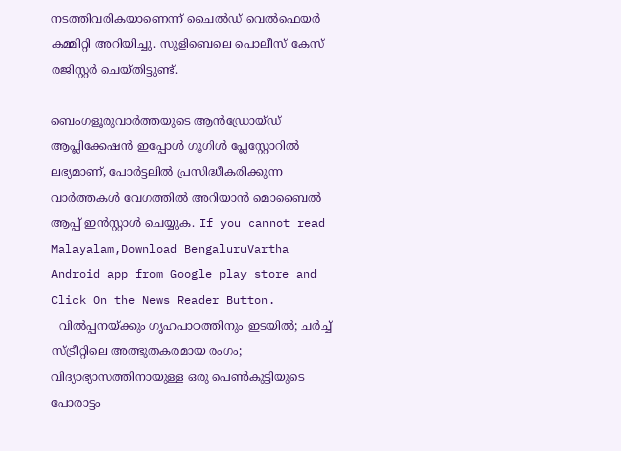നടത്തിവരികയാണെന്ന് ചൈല്‍ഡ് വെല്‍ഫെയര്‍ കമ്മിറ്റി അറിയിച്ചു. സുളിബെലെ പൊലീസ് കേസ് രജിസ്റ്റര്‍ ചെയ്തിട്ടുണ്ട്.

ബെംഗളൂരുവാർത്തയുടെ ആൻഡ്രോയ്ഡ് ആപ്ലിക്കേഷൻ ഇപ്പോൾ ഗൂഗിൾ പ്ലേസ്റ്റോറിൽ ലഭ്യമാണ്, പോർട്ടലിൽ പ്രസിദ്ധീകരിക്കുന്ന വാർത്തകൾ വേഗത്തിൽ അറിയാൻ മൊബൈൽ ആപ്പ് ഇൻസ്റ്റാൾ ചെയ്യുക. If you cannot read Malayalam,Download BengaluruVartha Android app from Google play store and Click On the News Reader Button.
  വിൽപ്പനയ്ക്കും ഗൃഹപാഠത്തിനും ഇടയിൽ; ചർച്ച് സ്ട്രീറ്റിലെ അത്ഭുതകരമായ രംഗം; വിദ്യാഭ്യാസത്തിനായുള്ള ഒരു പെൺകുട്ടിയുടെ പോരാട്ടം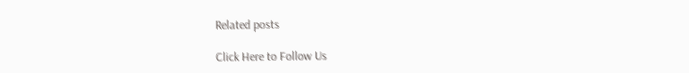Related posts

Click Here to Follow Us